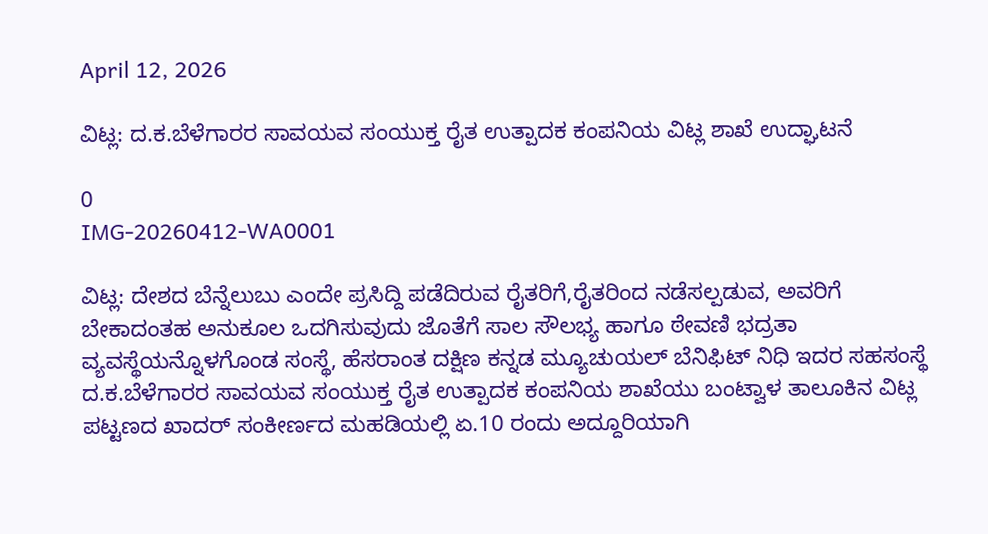April 12, 2026

ವಿಟ್ಲ: ದ.ಕ.ಬೆಳೆಗಾರರ ಸಾವಯವ ಸಂಯುಕ್ತ ರೈತ ಉತ್ಪಾದಕ ಕಂಪನಿಯ ವಿಟ್ಲ ಶಾಖೆ ಉದ್ಘಾಟನೆ

0
IMG-20260412-WA0001

ವಿಟ್ಲ: ದೇಶದ ಬೆನ್ನೆಲುಬು ಎಂದೇ ಪ್ರಸಿದ್ದಿ ಪಡೆದಿರುವ ರೈತರಿಗೆ,ರೈತರಿಂದ ನಡೆಸಲ್ಪಡುವ, ಅವರಿಗೆ ಬೇಕಾದಂತಹ ಅನುಕೂಲ ಒದಗಿಸುವುದು ಜೊತೆಗೆ ಸಾಲ ಸೌಲಭ್ಯ ಹಾಗೂ ಠೇವಣಿ ಭದ್ರತಾ ವ್ಯವಸ್ಥೆಯನ್ನೊಳಗೊಂಡ ಸಂಸ್ಥೆ, ಹೆಸರಾಂತ ದಕ್ಷಿಣ ಕನ್ನಡ ಮ್ಯೂಚುಯಲ್ ಬೆನಿಫಿಟ್ ನಿಧಿ ಇದರ ಸಹಸಂಸ್ಥೆ ದ.ಕ.ಬೆಳೆಗಾರರ ಸಾವಯವ ಸಂಯುಕ್ತ ರೈತ ಉತ್ಪಾದಕ ಕಂಪನಿಯ ಶಾಖೆಯು ಬಂಟ್ವಾಳ ತಾಲೂಕಿನ ವಿಟ್ಲ ಪಟ್ಟಣದ ಖಾದರ್ ಸಂಕೀರ್ಣದ ಮಹಡಿಯಲ್ಲಿ ಏ.10 ರಂದು ಅದ್ದೂರಿಯಾಗಿ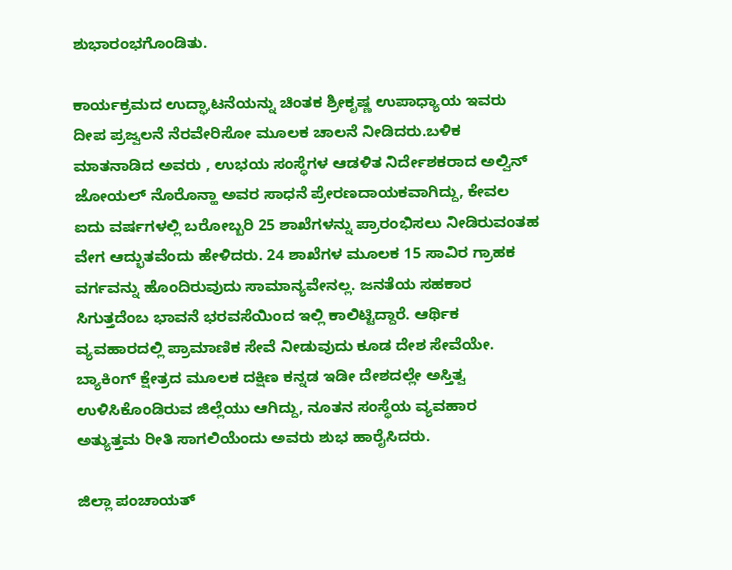ಶುಭಾರಂಭಗೊಂಡಿತು.

ಕಾರ್ಯಕ್ರಮದ ಉದ್ಘಾಟನೆಯನ್ನು ಚಿಂತಕ ಶ್ರೀಕೃಷ್ಣ ಉಪಾಧ್ಯಾಯ ಇವರು ದೀಪ ಪ್ರಜ್ವಲನೆ ನೆರವೇರಿಸೋ ಮೂಲಕ ಚಾಲನೆ ನೀಡಿದರು.ಬಳಿಕ ಮಾತನಾಡಿದ ಅವರು , ಉಭಯ ಸಂಸ್ಥೆಗಳ ಆಡಳಿತ ನಿರ್ದೇಶಕರಾದ ಅಲ್ವಿನ್ ಜೋಯಲ್ ನೊರೊನ್ಹಾ ಅವರ ಸಾಧನೆ ಪ್ರೇರಣದಾಯಕವಾಗಿದ್ದು, ಕೇವಲ ಐದು ವರ್ಷಗಳಲ್ಲಿ ಬರೋಬ್ಬರಿ 25 ಶಾಖೆಗಳನ್ನು ಪ್ರಾರಂಭಿಸಲು ನೀಡಿರುವಂತಹ ವೇಗ ಆದ್ಭುತವೆಂದು ಹೇಳಿದರು. 24 ಶಾಖೆಗಳ ಮೂಲಕ 15 ಸಾವಿರ ಗ್ರಾಹಕ ವರ್ಗವನ್ನು ಹೊಂದಿರುವುದು ಸಾಮಾನ್ಯವೇನಲ್ಲ. ಜನತೆಯ ಸಹಕಾರ ಸಿಗುತ್ತದೆಂಬ ಭಾವನೆ ಭರವಸೆಯಿಂದ ಇಲ್ಲಿ ಕಾಲಿಟ್ಟಿದ್ದಾರೆ. ಆರ್ಥಿಕ ವ್ಯವಹಾರದಲ್ಲಿ ಪ್ರಾಮಾಣಿಕ ಸೇವೆ ನೀಡುವುದು ಕೂಡ ದೇಶ ಸೇವೆಯೇ. ಬ್ಯಾಕಿಂಗ್ ಕ್ಷೇತ್ರದ ಮೂಲಕ ದಕ್ಷಿಣ ಕನ್ನಡ ಇಡೀ ದೇಶದಲ್ಲೇ ಅಸ್ತಿತ್ವ ಉಳಿಸಿಕೊಂಡಿರುವ ಜಿಲ್ಲೆಯು ಆಗಿದ್ದು, ನೂತನ ಸಂಸ್ಥೆಯ ವ್ಯವಹಾರ ಅತ್ಯುತ್ತಮ ರೀತಿ ಸಾಗಲಿಯೆಂದು ಅವರು ಶುಭ ಹಾರೈಸಿದರು.

ಜಿಲ್ಲಾ ಪಂಚಾಯತ್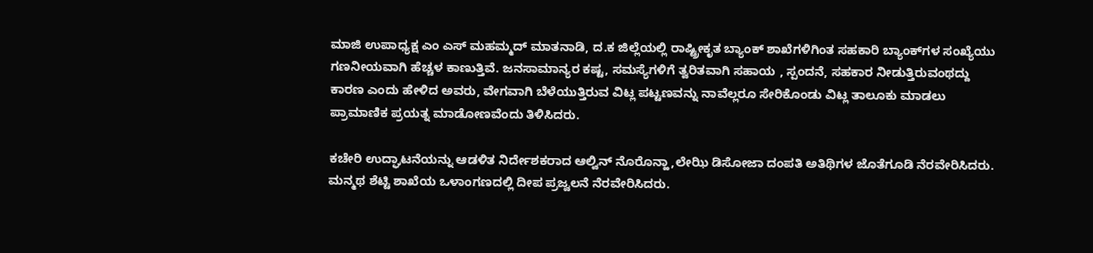ಮಾಜಿ ಉಪಾಧ್ಯಕ್ಷ ಎಂ ಎಸ್ ಮಹಮ್ಮದ್ ಮಾತನಾಡಿ, ದ.ಕ ಜಿಲ್ಲೆಯಲ್ಲಿ ರಾಷ್ಟ್ರೀಕೃತ ಬ್ಯಾಂಕ್ ಶಾಖೆಗಳಿಗಿಂತ ಸಹಕಾರಿ ಬ್ಯಾಂಕ್‌ಗಳ ಸಂಖ್ಯೆಯು ಗಣನೀಯವಾಗಿ ಹೆಚ್ಚಳ ಕಾಣುತ್ತಿವೆ. ಜನಸಾಮಾನ್ಯರ ಕಷ್ಟ, ಸಮಸ್ಯೆಗಳಿಗೆ ತ್ವರಿತವಾಗಿ ಸಹಾಯ , ಸ್ಪಂದನೆ, ಸಹಕಾರ ನೀಡುತ್ತಿರುವಂಥದ್ದು ಕಾರಣ ಎಂದು ಹೇಳಿದ ಅವರು, ವೇಗವಾಗಿ ಬೆಳೆಯುತ್ತಿರುವ ವಿಟ್ಲ ಪಟ್ಟಣವನ್ನು ನಾವೆಲ್ಲರೂ ಸೇರಿಕೊಂಡು ವಿಟ್ಲ ತಾಲೂಕು ಮಾಡಲು ಪ್ರಾಮಾಣಿಕ ಪ್ರಯತ್ನ ಮಾಡೋಣವೆಂದು ತಿಳಿಸಿದರು.

ಕಚೇರಿ ಉದ್ಘಾಟನೆಯನ್ನು ಆಡಳಿತ ನಿರ್ದೇಶಕರಾದ ಆಲ್ವಿನ್ ನೊರೊನ್ಹಾ,ಲೇಝಿ ಡಿಸೋಜಾ ದಂಪತಿ ಅತಿಥಿಗಳ ಜೊತೆಗೂಡಿ ನೆರವೇರಿಸಿದರು. ಮನ್ಮಥ ಶೆಟ್ಟಿ ಶಾಖೆಯ ಒಳಾಂಗಣದಲ್ಲಿ ದೀಪ ಪ್ರಜ್ವಲನೆ ನೆರವೇರಿಸಿದರು.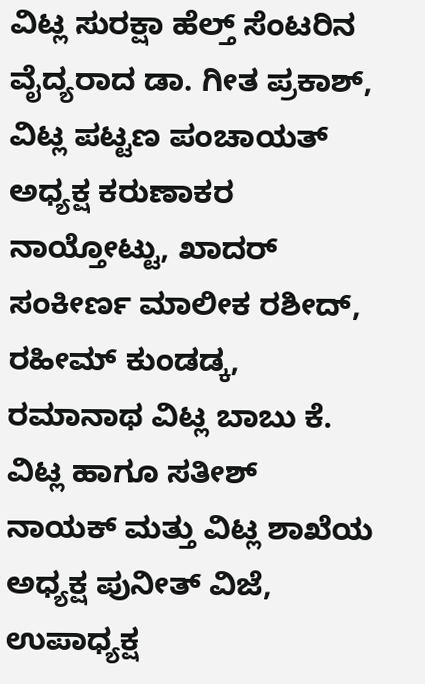ವಿಟ್ಲ ಸುರಕ್ಷಾ ಹೆಲ್ತ್ ಸೆಂಟರಿನ ವೈದ್ಯರಾದ ಡಾ. ಗೀತ ಪ್ರಕಾಶ್, ವಿಟ್ಲ ಪಟ್ಟಣ ಪಂಚಾಯತ್ ಅಧ್ಯಕ್ಷ ಕರುಣಾಕರ ನಾಯ್ತೋಟ್ಟು, ಖಾದರ್ ಸಂಕೀರ್ಣ ಮಾಲೀಕ ರಶೀದ್, ರಹೀಮ್ ಕುಂಡಡ್ಕ, ರಮಾನಾಥ ವಿಟ್ಲ ಬಾಬು ಕೆ. ವಿಟ್ಲ ಹಾಗೂ ಸತೀಶ್ ನಾಯಕ್ ಮತ್ತು ವಿಟ್ಲ ಶಾಖೆಯ ಅಧ್ಯಕ್ಷ ಪುನೀತ್ ವಿಜೆ, ಉಪಾಧ್ಯಕ್ಷ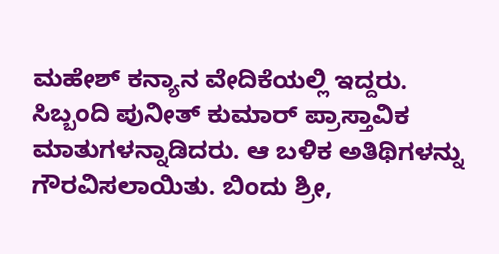ಮಹೇಶ್ ಕನ್ಯಾನ ವೇದಿಕೆಯಲ್ಲಿ ಇದ್ದರು. ಸಿಬ್ಬಂದಿ ಪುನೀತ್ ಕುಮಾರ್ ಪ್ರಾಸ್ತಾವಿಕ ಮಾತುಗಳನ್ನಾಡಿದರು. ಆ ಬಳಿಕ ಅತಿಥಿಗಳನ್ನು ಗೌರವಿಸಲಾಯಿತು. ಬಿಂದು ಶ್ರೀ,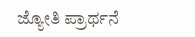ಜ್ಯೋತಿ ಪ್ರಾರ್ಥನೆ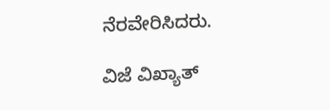ನೆರವೇರಿಸಿದರು.

ವಿಜೆ ವಿಖ್ಯಾತ್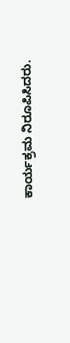ಕಾರ್ಯಕ್ರಮ ನಿರೂಪಿಸಿದರು.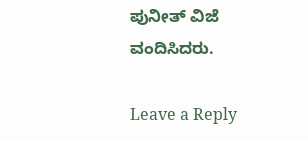ಪುನೀತ್ ವಿಜೆ ವಂದಿಸಿದರು.

Leave a Reply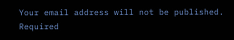Your email address will not be published. Required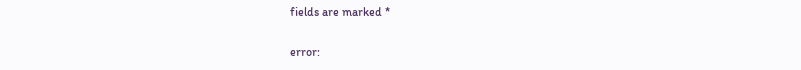fields are marked *

error: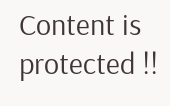Content is protected !!